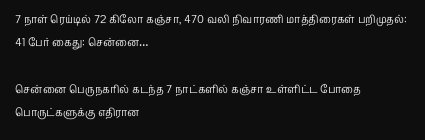7 நாள் ரெய்டில் 72 கிலோ கஞ்சா, 470 வலி நிவாரணி மாத்திரைகள் பறிமுதல்: 41 பேர் கைது: சென்னை…

சென்னை பெருநகரில் கடந்த 7 நாட்களில் கஞ்சா உள்ளிட்ட போதை பொருட்களுக்கு எதிரான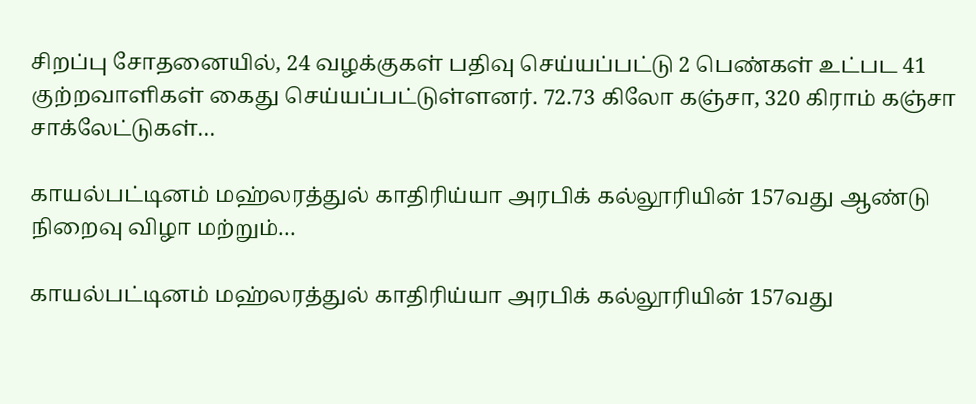சிறப்பு சோதனையில், 24 வழக்குகள் பதிவு செய்யப்பட்டு 2 பெண்கள் உட்பட 41 குற்றவாளிகள் கைது செய்யப்பட்டுள்ளனர். 72.73 கிலோ கஞ்சா, 320 கிராம் கஞ்சா சாக்லேட்டுகள்…

காயல்பட்டினம் மஹ்லரத்துல் காதிரிய்யா அரபிக் கல்லூரியின் 157வது ஆண்டு நிறைவு விழா மற்றும்…

காயல்பட்டினம் மஹ்லரத்துல் காதிரிய்யா அரபிக் கல்லூரியின் 157வது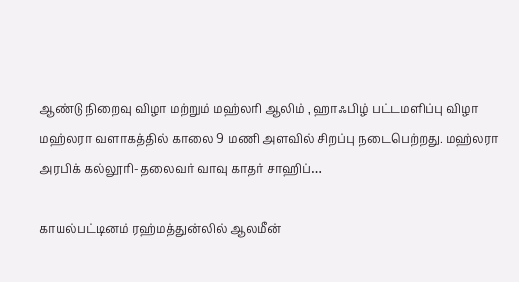ஆண்டு நிறைவு விழா மற்றும் மஹ்லரி ஆலிம் , ஹாஃபிழ் பட்டமளிப்பு விழா மஹ்லரா வளாகத்தில் காலை 9 மணி அளவில் சிறப்பு நடைபெற்றது. மஹ்லரா அரபிக் கல்லூரி-தலைவர் வாவு காதர் சாஹிப்…

காயல்பட்டினம் ரஹ்மத்துன்லில் ஆலமீன்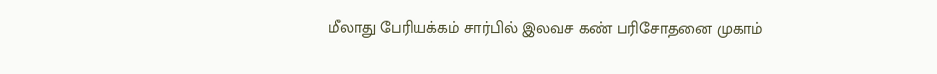மீலாது பேரியக்கம் சார்பில் இலவச கண் பரிசோதனை முகாம்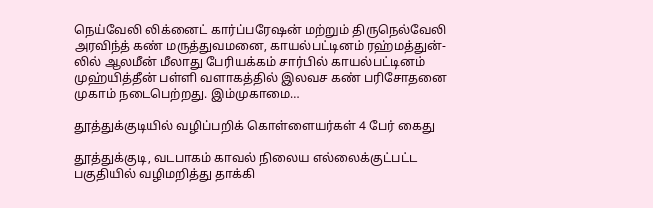நெய்வேலி லிக்னைட் கார்ப்பரேஷன் மற்றும் திருநெல்வேலி அரவிந்த் கண் மருத்துவமனை, காயல்பட்டினம் ரஹ்மத்துன்-லில் ஆலமீன் மீலாது பேரியக்கம் சார்பில் காயல்பட்டினம் முஹ்யித்தீன் பள்ளி வளாகத்தில் இலவச கண் பரிசோதனை முகாம் நடைபெற்றது. இம்முகாமை…

தூத்துக்குடியில் வழிப்பறிக் கொள்ளையர்கள் 4 பேர் கைது

தூத்துக்குடி, வடபாகம் காவல் நிலைய எல்லைக்குட்பட்ட பகுதியில் வழிமறித்து தாக்கி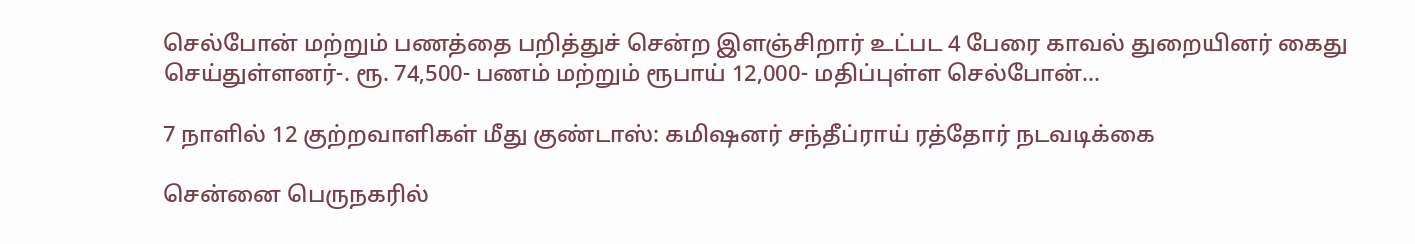செல்போன் மற்றும் பணத்தை பறித்துச் சென்ற இளஞ்சிறார் உட்பட 4 பேரை காவல் துறையினர் கைது செய்துள்ளனர்-. ரூ. 74,500- பணம் மற்றும் ரூபாய் 12,000- மதிப்புள்ள செல்போன்…

7 நாளில் 12 குற்றவாளிகள் மீது குண்டாஸ்: கமிஷனர் சந்தீப்ராய் ரத்தோர் நடவடிக்கை

சென்னை பெருநகரில்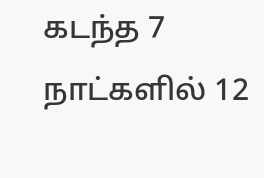கடந்த 7 நாட்களில் 12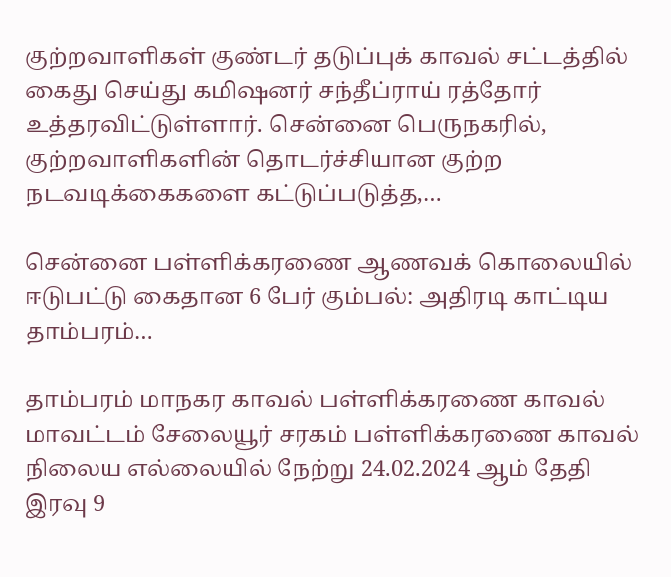குற்றவாளிகள் குண்டர் தடுப்புக் காவல் சட்டத்தில் கைது செய்து கமிஷனர் சந்தீப்ராய் ரத்தோர் உத்தரவிட்டுள்ளார். சென்னை பெருநகரில், குற்றவாளிகளின் தொடர்ச்சியான குற்ற நடவடிக்கைகளை கட்டுப்படுத்த,…

சென்னை பள்ளிக்கரணை ஆணவக் கொலையில் ஈடுபட்டு கைதான 6 பேர் கும்பல்: அதிரடி காட்டிய தாம்பரம்…

தாம்பரம் மாநகர காவல் பள்ளிக்கரணை காவல் மாவட்டம் சேலையூர் சரகம் பள்ளிக்கரணை காவல் நிலைய எல்லையில் நேற்று 24.02.2024 ஆம் தேதி இரவு 9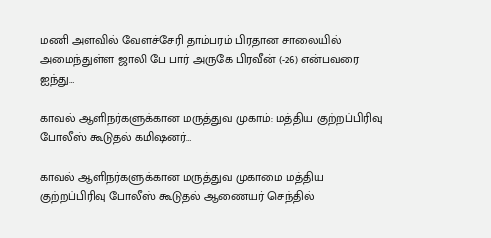மணி அளவில் வேளச்சேரி தாம்பரம் பிரதான சாலையில் அமைந்துள்ள ஜாலி பே பார் அருகே பிரவீன் (-26) என்பவரை ஐந்து…

காவல் ஆளிநர்களுக்கான மருத்துவ முகாம்: மத்திய குற்றப்பிரிவு போலீஸ் கூடுதல் கமிஷனர்…

காவல் ஆளிநர்களுக்கான மருத்துவ முகாமை மத்திய குற்றப்பிரிவு போலீஸ் கூடுதல் ஆணையர் செந்தில்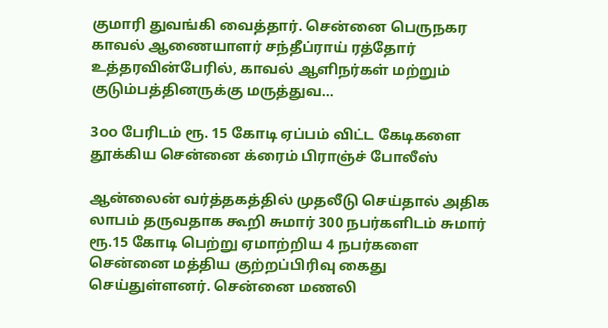குமாரி துவங்கி வைத்தார். சென்னை பெருநகர காவல் ஆணையாளர் சந்தீப்ராய் ரத்தோர் உத்தரவின்பேரில், காவல் ஆளிநர்கள் மற்றும் குடும்பத்தினருக்கு மருத்துவ…

3௦௦ பேரிடம் ரூ. 15 கோடி ஏப்பம் விட்ட கேடிகளை தூக்கிய சென்னை க்ரைம் பிராஞ்ச் போலீஸ்

ஆன்லைன் வர்த்தகத்தில் முதலீடு செய்தால் அதிக லாபம் தருவதாக கூறி சுமார் 300 நபர்களிடம் சுமார் ரூ.15 கோடி பெற்று ஏமாற்றிய 4 நபர்களை சென்னை மத்திய குற்றப்பிரிவு கைது செய்துள்ளனர். சென்னை மணலி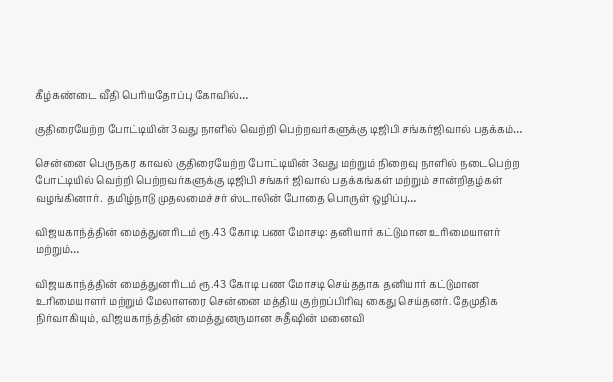கீழ்கண்டை வீதி பெரியதோப்பு கோவில்…

குதிரையேற்ற போட்டியின் 3வது நாளில் வெற்றி பெற்றவர்களுக்கு டிஜிபி சங்கர்ஜிவால் பதக்கம்…

சென்னை பெருநகர காவல் குதிரையேற்ற போட்டியின் 3வது மற்றும் நிறைவு நாளில் நடைபெற்ற போட்டியில் வெற்றி பெற்றவர்களுக்கு டிஜிபி சங்கர் ஜிவால் பதக்கங்கள் மற்றும் சான்றிதழ்கள் வழங்கினார்.  தமிழ்நாடு முதலமைச்சர் ஸ்டாலின் போதை பொருள் ஒழிப்பு…

விஜயகாந்த்தின் மைத்துனரிடம் ரூ.43 கோடி பண மோசடி: தனியார் கட்டுமான உரிமையாளர் மற்றும்…

விஜயகாந்த்தின் மைத்துனரிடம் ரூ.43 கோடி பண மோசடி செய்ததாக தனியார் கட்டுமான உரிமையாளர் மற்றும் மேலாளரை சென்னை மத்திய குற்றப்பிரிவு கைது செய்தனர். தேமுதிக நிர்வாகியும், விஜயகாந்த்தின் மைத்துனருமான சுதீஷின் மனைவி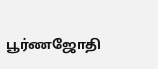பூர்ணஜோதி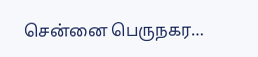சென்னை பெருநகர…